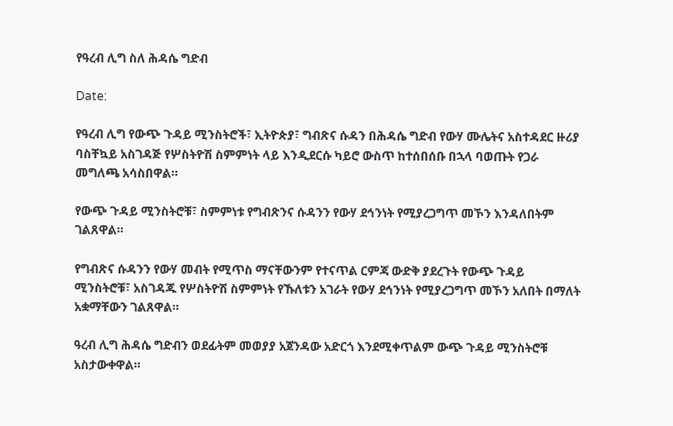የዓረብ ሊግ ስለ ሕዳሴ ግድብ

Date:

የዓረብ ሊግ የውጭ ጉዳይ ሚንስትሮች፣ ኢትዮጵያ፣ ግብጽና ሱዳን በሕዳሴ ግድብ የውሃ ሙሌትና አስተዳደር ዙሪያ ባስቸኳይ አስገዳጅ የሦስትዮሽ ስምምነት ላይ እንዲደርሱ ካይሮ ውስጥ ከተሰበሰቡ በኋላ ባወጡት የጋራ መግለጫ አሳስበዋል።

የውጭ ጉዳይ ሚንስትሮቹ፣ ስምምነቱ የግብጽንና ሱዳንን የውሃ ደኅንነት የሚያረጋግጥ መኾን እንዳለበትም ገልጸዋል።

የግብጽና ሱዳንን የውሃ መብት የሚጥስ ማናቸውንም የተናጥል ርምጃ ውድቅ ያደረጉት የውጭ ጉዳይ ሚንስትሮቹ፣ አስገዳጁ የሦስትዮሽ ስምምነት የኹለቱን አገራት የውሃ ደኅንነት የሚያረጋግጥ መኾን አለበት በማለት አቋማቸውን ገልጸዋል።

ዓረብ ሊግ ሕዳሴ ግድብን ወደፊትም መወያያ አጀንዳው አድርጎ እንደሚቀጥልም ውጭ ጉዳይ ሚንስትሮቹ አስታውቀዋል።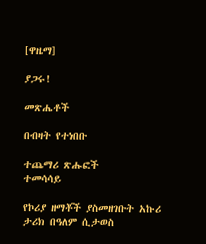[ዋዜማ]

ያጋሩ!

መጽሔቶች

በብዛት የተነበቡ

ተጨማሪ ጽሑፎች
ተመሳሳይ

የኮሪያ ዘማቾች ያስመዘገቡት አኩሪ ታሪክ በዓለም ሲታወስ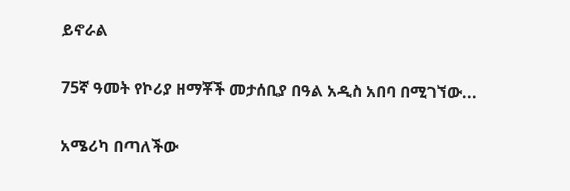ይኖራል

75ኛ ዓመት የኮሪያ ዘማቾች መታሰቢያ በዓል አዲስ አበባ በሚገኘው...

አሜሪካ በጣለችው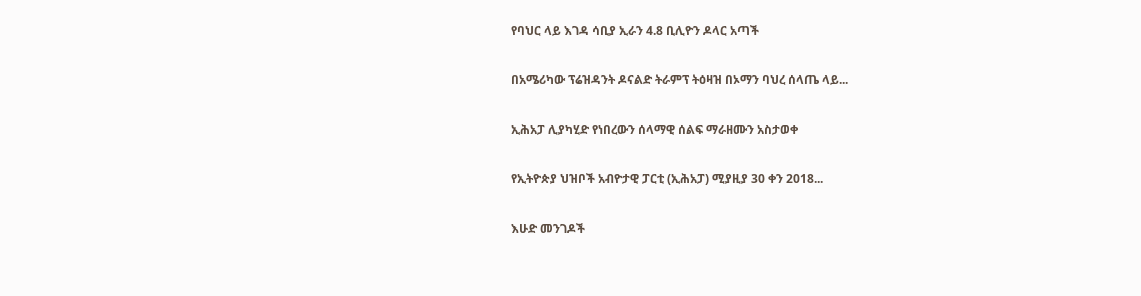የባህር ላይ እገዳ ሳቢያ ኢራን 4.8 ቢሊዮን ዶላር አጣች

በአሜሪካው ፕሬዝዳንት ዶናልድ ትራምፕ ትዕዛዝ በኦማን ባህረ ሰላጤ ላይ...

ኢሕአፓ ሊያካሂድ የነበረውን ሰላማዊ ሰልፍ ማራዘሙን አስታወቀ

የኢትዮጵያ ህዝቦች አብዮታዊ ፓርቲ (ኢሕአፓ) ሚያዚያ 30 ቀን 2018...

እሁድ መንገዶች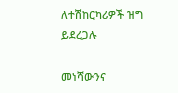ለተሽከርካሪዎች ዝግ ይደረጋሉ

መነሻውንና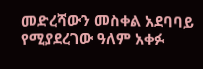መድረሻውን መስቀል አደባባይ የሚያደረገው ዓለም አቀፉ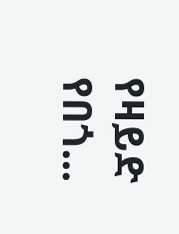የዛይድ የበጎ...